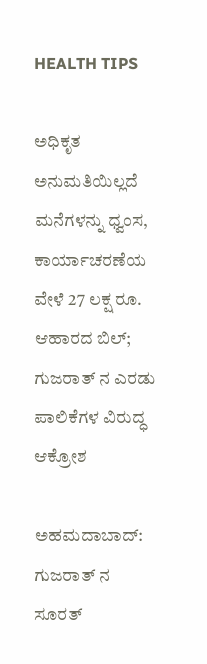HEALTH TIPS

ಅಧಿಕೃತ ಅನುಮತಿಯಿಲ್ಲದೆ ಮನೆಗಳನ್ನು ಧ್ವಂಸ, ಕಾರ್ಯಾಚರಣೆಯ ವೇಳೆ 27 ಲಕ್ಷ ರೂ. ಆಹಾರದ ಬಿಲ್; ಗುಜರಾತ್‌ ನ ಎರಡು ಪಾಲಿಕೆಗಳ ವಿರುದ್ಧ ಆಕ್ರೋಶ

ಅಹಮದಾಬಾದ್: ಗುಜರಾತ್‌ ನ ಸೂರತ್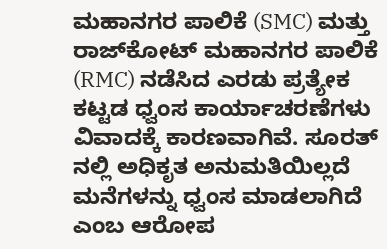ಮಹಾನಗರ ಪಾಲಿಕೆ (SMC) ಮತ್ತು ರಾಜ್‌ಕೋಟ್ ಮಹಾನಗರ ಪಾಲಿಕೆ (RMC) ನಡೆಸಿದ ಎರಡು ಪ್ರತ್ಯೇಕ ಕಟ್ಟಡ ಧ್ವಂಸ ಕಾರ್ಯಾಚರಣೆಗಳು ವಿವಾದಕ್ಕೆ ಕಾರಣವಾಗಿವೆ. ಸೂರತ್‌ ನಲ್ಲಿ ಅಧಿಕೃತ ಅನುಮತಿಯಿಲ್ಲದೆ ಮನೆಗಳನ್ನು ಧ್ವಂಸ ಮಾಡಲಾಗಿದೆ ಎಂಬ ಆರೋಪ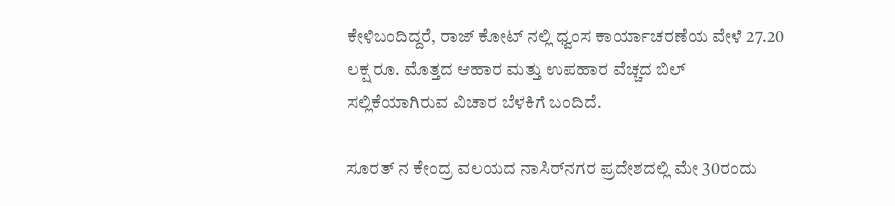ಕೇಳಿಬಂದಿದ್ದರೆ, ರಾಜ್‌ ಕೋಟ್‌ ನಲ್ಲಿ ಧ್ವಂಸ ಕಾರ್ಯಾಚರಣೆಯ ವೇಳೆ 27.20 ಲಕ್ಷ ರೂ. ಮೊತ್ತದ ಆಹಾರ ಮತ್ತು ಉಪಹಾರ ವೆಚ್ಚದ ಬಿಲ್ ಸಲ್ಲಿಕೆಯಾಗಿರುವ ವಿಚಾರ ಬೆಳಕಿಗೆ ಬಂದಿದೆ.

ಸೂರತ್‌ ನ ಕೇಂದ್ರ ವಲಯದ ನಾಸಿರ್‌ನಗರ ಪ್ರದೇಶದಲ್ಲಿ ಮೇ 30ರಂದು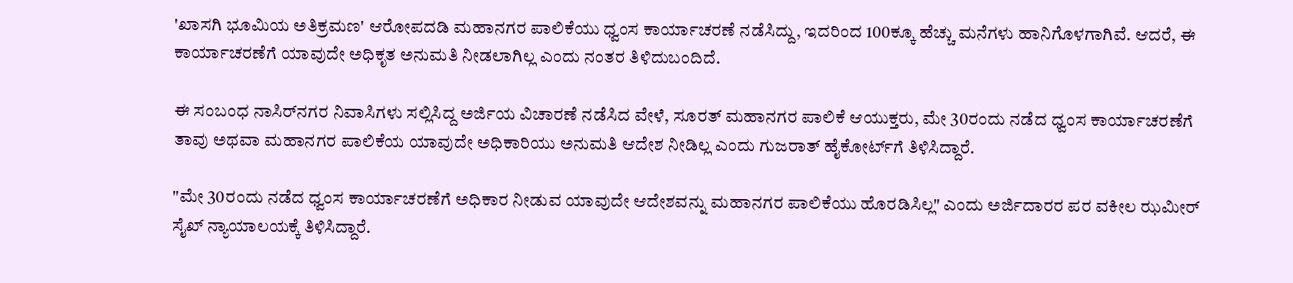'ಖಾಸಗಿ ಭೂಮಿಯ ಅತಿಕ್ರಮಣ' ಆರೋಪದಡಿ ಮಹಾನಗರ ಪಾಲಿಕೆಯು ಧ್ವಂಸ ಕಾರ್ಯಾಚರಣೆ ನಡೆಸಿದ್ದು, ಇದರಿಂದ 100ಕ್ಕೂ ಹೆಚ್ಚು ಮನೆಗಳು ಹಾನಿಗೊಳಗಾಗಿವೆ. ಆದರೆ, ಈ ಕಾರ್ಯಾಚರಣೆಗೆ ಯಾವುದೇ ಅಧಿಕೃತ ಅನುಮತಿ ನೀಡಲಾಗಿಲ್ಲ ಎಂದು ನಂತರ ತಿಳಿದುಬಂದಿದೆ.

ಈ ಸಂಬಂಧ ನಾಸಿರ್‌ನಗರ ನಿವಾಸಿಗಳು ಸಲ್ಲಿಸಿದ್ದ ಅರ್ಜಿಯ ವಿಚಾರಣೆ ನಡೆಸಿದ ವೇಳೆ, ಸೂರತ್ ಮಹಾನಗರ ಪಾಲಿಕೆ ಆಯುಕ್ತರು, ಮೇ 30ರಂದು ನಡೆದ ಧ್ವಂಸ ಕಾರ್ಯಾಚರಣೆಗೆ ತಾವು ಅಥವಾ ಮಹಾನಗರ ಪಾಲಿಕೆಯ ಯಾವುದೇ ಅಧಿಕಾರಿಯು ಅನುಮತಿ ಆದೇಶ ನೀಡಿಲ್ಲ ಎಂದು ಗುಜರಾತ್ ಹೈಕೋರ್ಟ್‌ಗೆ ತಿಳಿಸಿದ್ದಾರೆ.

"ಮೇ 30ರಂದು ನಡೆದ ಧ್ವಂಸ ಕಾರ್ಯಾಚರಣೆಗೆ ಅಧಿಕಾರ ನೀಡುವ ಯಾವುದೇ ಆದೇಶವನ್ನು ಮಹಾನಗರ ಪಾಲಿಕೆಯು ಹೊರಡಿಸಿಲ್ಲ" ಎಂದು ಅರ್ಜಿದಾರರ ಪರ ವಕೀಲ ಝಮೀರ್ ಸೈಖ್ ನ್ಯಾಯಾಲಯಕ್ಕೆ ತಿಳಿಸಿದ್ದಾರೆ.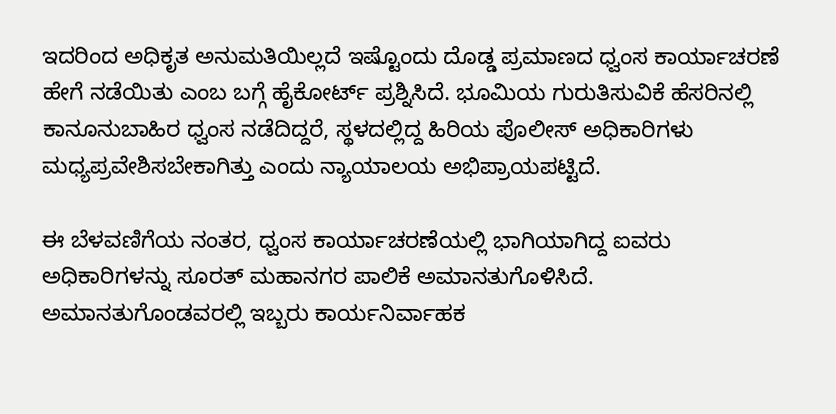ಇದರಿಂದ ಅಧಿಕೃತ ಅನುಮತಿಯಿಲ್ಲದೆ ಇಷ್ಟೊಂದು ದೊಡ್ಡ ಪ್ರಮಾಣದ ಧ್ವಂಸ ಕಾರ್ಯಾಚರಣೆ ಹೇಗೆ ನಡೆಯಿತು ಎಂಬ ಬಗ್ಗೆ ಹೈಕೋರ್ಟ್ ಪ್ರಶ್ನಿಸಿದೆ. ಭೂಮಿಯ ಗುರುತಿಸುವಿಕೆ ಹೆಸರಿನಲ್ಲಿ ಕಾನೂನುಬಾಹಿರ ಧ್ವಂಸ ನಡೆದಿದ್ದರೆ, ಸ್ಥಳದಲ್ಲಿದ್ದ ಹಿರಿಯ ಪೊಲೀಸ್ ಅಧಿಕಾರಿಗಳು ಮಧ್ಯಪ್ರವೇಶಿಸಬೇಕಾಗಿತ್ತು ಎಂದು ನ್ಯಾಯಾಲಯ ಅಭಿಪ್ರಾಯಪಟ್ಟಿದೆ.

ಈ ಬೆಳವಣಿಗೆಯ ನಂತರ, ಧ್ವಂಸ ಕಾರ್ಯಾಚರಣೆಯಲ್ಲಿ ಭಾಗಿಯಾಗಿದ್ದ ಐವರು ಅಧಿಕಾರಿಗಳನ್ನು ಸೂರತ್ ಮಹಾನಗರ ಪಾಲಿಕೆ ಅಮಾನತುಗೊಳಿಸಿದೆ. ಅಮಾನತುಗೊಂಡವರಲ್ಲಿ ಇಬ್ಬರು ಕಾರ್ಯನಿರ್ವಾಹಕ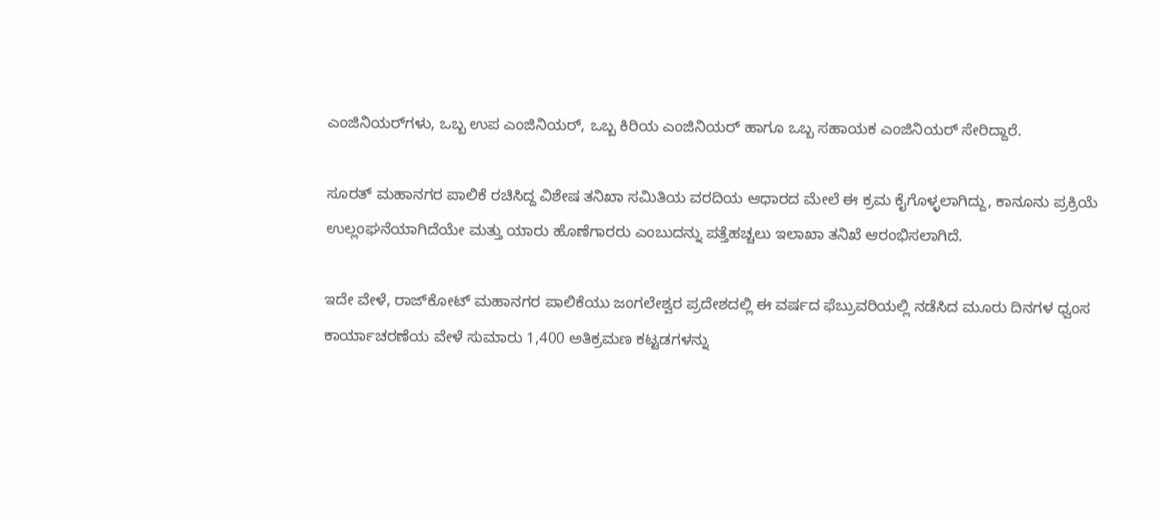ಎಂಜಿನಿಯರ್‌ಗಳು, ಒಬ್ಬ ಉಪ ಎಂಜಿನಿಯರ್, ಒಬ್ಬ ಕಿರಿಯ ಎಂಜಿನಿಯರ್ ಹಾಗೂ ಒಬ್ಬ ಸಹಾಯಕ ಎಂಜಿನಿಯರ್ ಸೇರಿದ್ದಾರೆ.

ಸೂರತ್ ಮಹಾನಗರ ಪಾಲಿಕೆ ರಚಿಸಿದ್ದ ವಿಶೇಷ ತನಿಖಾ ಸಮಿತಿಯ ವರದಿಯ ಆಧಾರದ ಮೇಲೆ ಈ ಕ್ರಮ ಕೈಗೊಳ್ಳಲಾಗಿದ್ದು, ಕಾನೂನು ಪ್ರಕ್ರಿಯೆ ಉಲ್ಲಂಘನೆಯಾಗಿದೆಯೇ ಮತ್ತು ಯಾರು ಹೊಣೆಗಾರರು ಎಂಬುದನ್ನು ಪತ್ತೆಹಚ್ಚಲು ಇಲಾಖಾ ತನಿಖೆ ಆರಂಭಿಸಲಾಗಿದೆ.

ಇದೇ ವೇಳೆ, ರಾಜ್‌ಕೋಟ್ ಮಹಾನಗರ ಪಾಲಿಕೆಯು ಜಂಗಲೇಶ್ವರ ಪ್ರದೇಶದಲ್ಲಿ ಈ ವರ್ಷದ ಫೆಬ್ರುವರಿಯಲ್ಲಿ ನಡೆಸಿದ ಮೂರು ದಿನಗಳ ಧ್ವಂಸ ಕಾರ್ಯಾಚರಣೆಯ ವೇಳೆ ಸುಮಾರು 1,400 ಅತಿಕ್ರಮಣ ಕಟ್ಟಡಗಳನ್ನು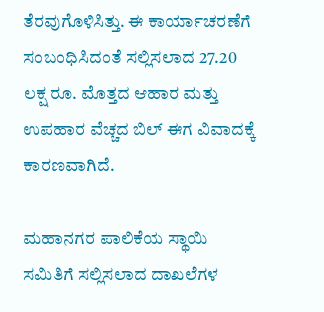ತೆರವುಗೊಳಿಸಿತ್ತು. ಈ ಕಾರ್ಯಾಚರಣೆಗೆ ಸಂಬಂಧಿಸಿದಂತೆ ಸಲ್ಲಿಸಲಾದ 27.20 ಲಕ್ಷ ರೂ. ಮೊತ್ತದ ಆಹಾರ ಮತ್ತು ಉಪಹಾರ ವೆಚ್ಚದ ಬಿಲ್ ಈಗ ವಿವಾದಕ್ಕೆ ಕಾರಣವಾಗಿದೆ.

ಮಹಾನಗರ ಪಾಲಿಕೆಯ ಸ್ಥಾಯಿ ಸಮಿತಿಗೆ ಸಲ್ಲಿಸಲಾದ ದಾಖಲೆಗಳ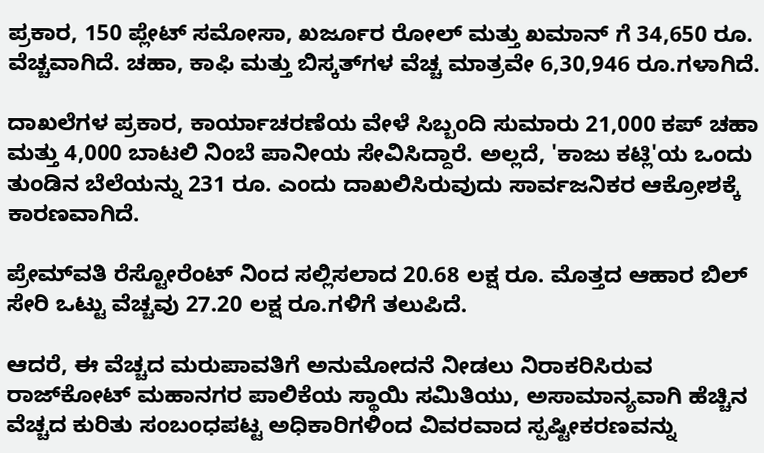ಪ್ರಕಾರ, 150 ಪ್ಲೇಟ್ ಸಮೋಸಾ, ಖರ್ಜೂರ ರೋಲ್ ಮತ್ತು ಖಮಾನ್‌ ಗೆ 34,650 ರೂ. ವೆಚ್ಚವಾಗಿದೆ. ಚಹಾ, ಕಾಫಿ ಮತ್ತು ಬಿಸ್ಕತ್‌ಗಳ ವೆಚ್ಚ ಮಾತ್ರವೇ 6,30,946 ರೂ.ಗಳಾಗಿದೆ.

ದಾಖಲೆಗಳ ಪ್ರಕಾರ, ಕಾರ್ಯಾಚರಣೆಯ ವೇಳೆ ಸಿಬ್ಬಂದಿ ಸುಮಾರು 21,000 ಕಪ್ ಚಹಾ ಮತ್ತು 4,000 ಬಾಟಲಿ ನಿಂಬೆ ಪಾನೀಯ ಸೇವಿಸಿದ್ದಾರೆ. ಅಲ್ಲದೆ, 'ಕಾಜು ಕಟ್ಲಿ'ಯ ಒಂದು ತುಂಡಿನ ಬೆಲೆಯನ್ನು 231 ರೂ. ಎಂದು ದಾಖಲಿಸಿರುವುದು ಸಾರ್ವಜನಿಕರ ಆಕ್ರೋಶಕ್ಕೆ ಕಾರಣವಾಗಿದೆ.

ಪ್ರೇಮ್‌ವತಿ ರೆಸ್ಟೋರೆಂಟ್‌ ನಿಂದ ಸಲ್ಲಿಸಲಾದ 20.68 ಲಕ್ಷ ರೂ. ಮೊತ್ತದ ಆಹಾರ ಬಿಲ್ ಸೇರಿ ಒಟ್ಟು ವೆಚ್ಚವು 27.20 ಲಕ್ಷ ರೂ.ಗಳಿಗೆ ತಲುಪಿದೆ.

ಆದರೆ, ಈ ವೆಚ್ಚದ ಮರುಪಾವತಿಗೆ ಅನುಮೋದನೆ ನೀಡಲು ನಿರಾಕರಿಸಿರುವ ರಾಜ್‌ಕೋಟ್ ಮಹಾನಗರ ಪಾಲಿಕೆಯ ಸ್ಥಾಯಿ ಸಮಿತಿಯು, ಅಸಾಮಾನ್ಯವಾಗಿ ಹೆಚ್ಚಿನ ವೆಚ್ಚದ ಕುರಿತು ಸಂಬಂಧಪಟ್ಟ ಅಧಿಕಾರಿಗಳಿಂದ ವಿವರವಾದ ಸ್ಪಷ್ಟೀಕರಣವನ್ನು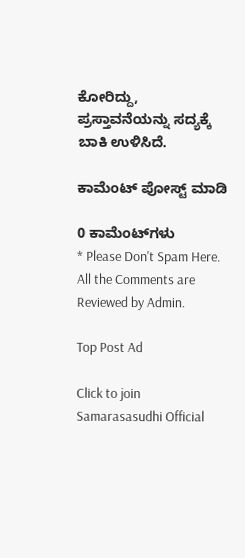ಕೋರಿದ್ದು, ಪ್ರಸ್ತಾವನೆಯನ್ನು ಸದ್ಯಕ್ಕೆ ಬಾಕಿ ಉಳಿಸಿದೆ.

ಕಾಮೆಂಟ್‌‌ ಪೋಸ್ಟ್‌ ಮಾಡಿ

0 ಕಾಮೆಂಟ್‌ಗಳು
* Please Don't Spam Here. All the Comments are Reviewed by Admin.

Top Post Ad

Click to join Samarasasudhi Official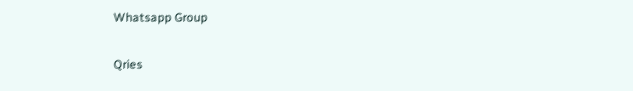Whatsapp Group

Qries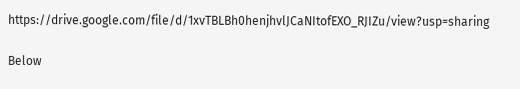https://drive.google.com/file/d/1xvTBLBh0henjhvlJCaNItofEXO_RJIZu/view?usp=sharing

Below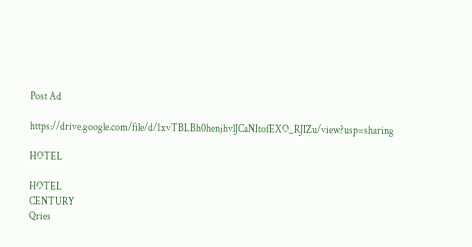Post Ad

https://drive.google.com/file/d/1xvTBLBh0henjhvlJCaNItofEXO_RJIZu/view?usp=sharing

HOTEL

HOTEL
CENTURY
Qries